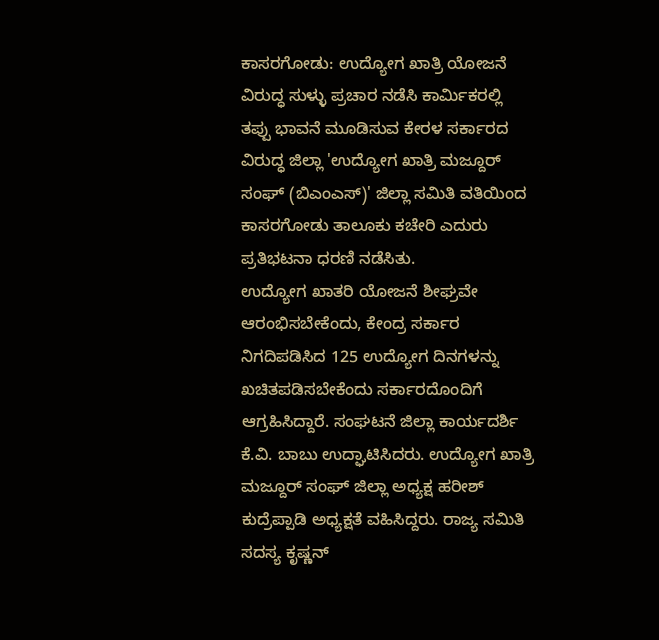ಕಾಸರಗೋಡು: ಉದ್ಯೋಗ ಖಾತ್ರಿ ಯೋಜನೆ ವಿರುದ್ಧ ಸುಳ್ಳು ಪ್ರಚಾರ ನಡೆಸಿ ಕಾರ್ಮಿಕರಲ್ಲಿ ತಪ್ಪು ಭಾವನೆ ಮೂಡಿಸುವ ಕೇರಳ ಸರ್ಕಾರದ ವಿರುದ್ಧ ಜಿಲ್ಲಾ 'ಉದ್ಯೋಗ ಖಾತ್ರಿ ಮಜ್ದೂರ್ ಸಂಘ್ (ಬಿಎಂಎಸ್)' ಜಿಲ್ಲಾ ಸಮಿತಿ ವತಿಯಿಂದ ಕಾಸರಗೋಡು ತಾಲೂಕು ಕಚೇರಿ ಎದುರು ಪ್ರತಿಭಟನಾ ಧರಣಿ ನಡೆಸಿತು.
ಉದ್ಯೋಗ ಖಾತರಿ ಯೋಜನೆ ಶೀಘ್ರವೇ ಆರಂಭಿಸಬೇಕೆಂದು, ಕೇಂದ್ರ ಸರ್ಕಾರ ನಿಗದಿಪಡಿಸಿದ 125 ಉದ್ಯೋಗ ದಿನಗಳನ್ನು ಖಚಿತಪಡಿಸಬೇಕೆಂದು ಸರ್ಕಾರದೊಂದಿಗೆ ಆಗ್ರಹಿಸಿದ್ದಾರೆ. ಸಂಘಟನೆ ಜಿಲ್ಲಾ ಕಾರ್ಯದರ್ಶಿ ಕೆ.ವಿ. ಬಾಬು ಉದ್ಘಾಟಿಸಿದರು. ಉದ್ಯೋಗ ಖಾತ್ರಿ ಮಜ್ದೂರ್ ಸಂಘ್ ಜಿಲ್ಲಾ ಅಧ್ಯಕ್ಷ ಹರೀಶ್ ಕುದ್ರೆಪ್ಪಾಡಿ ಅಧ್ಯಕ್ಷತೆ ವಹಿಸಿದ್ದರು. ರಾಜ್ಯ ಸಮಿತಿ ಸದಸ್ಯ ಕೃಷ್ಣನ್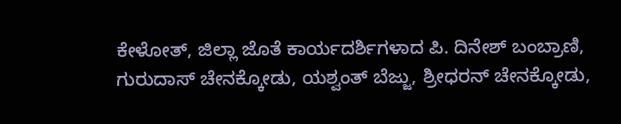ಕೇಳೋತ್, ಜಿಲ್ಲಾ ಜೊತೆ ಕಾರ್ಯದರ್ಶಿಗಳಾದ ಪಿ. ದಿನೇಶ್ ಬಂಬ್ರಾಣಿ, ಗುರುದಾಸ್ ಚೇನಕ್ಕೋಡು, ಯಶ್ವಂತ್ ಬೆಜ್ಜು, ಶ್ರೀಧರನ್ ಚೇನಕ್ಕೋಡು,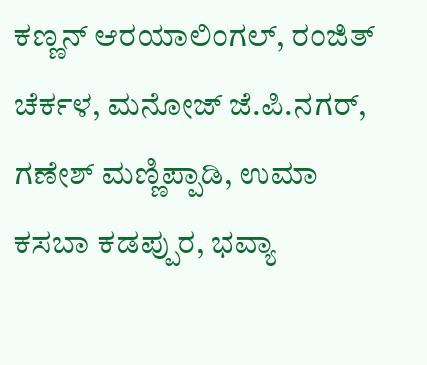ಕಣ್ಣನ್ ಆರಯಾಲಿಂಗಲ್, ರಂಜಿತ್ ಚೆರ್ಕಳ, ಮನೋಜ್ ಜೆ.ಪಿ.ನಗರ್, ಗಣೇಶ್ ಮಣ್ಣಿಪ್ಪಾಡಿ, ಉಮಾ ಕಸಬಾ ಕಡಪ್ಪುರ, ಭವ್ಯಾ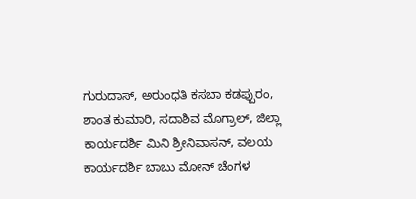ಗುರುದಾಸ್, ಅರುಂಧತಿ ಕಸಬಾ ಕಡಪ್ಪುರಂ, ಶಾಂತ ಕುಮಾರಿ, ಸದಾಶಿವ ಮೊಗ್ರಾಲ್, ಜಿಲ್ಲಾ ಕಾರ್ಯದರ್ಶಿ ಮಿನಿ ಶ್ರೀನಿವಾಸನ್, ವಲಯ ಕಾರ್ಯದರ್ಶಿ ಬಾಬು ಮೋನ್ ಚೆಂಗಳ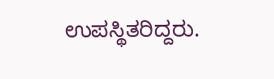ಉಪಸ್ಥಿತರಿದ್ದರು.